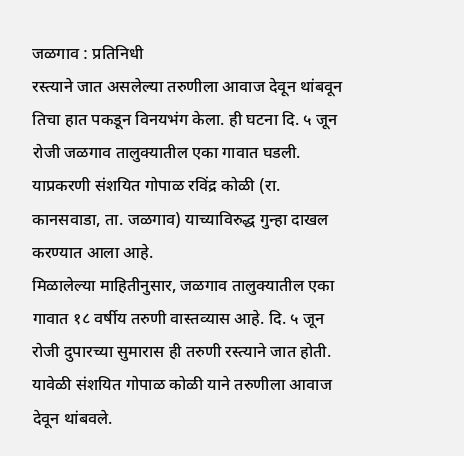जळगाव : प्रतिनिधी
रस्त्याने जात असलेल्या तरुणीला आवाज देवून थांबवून तिचा हात पकडून विनयभंग केला. ही घटना दि. ५ जून रोजी जळगाव तालुक्यातील एका गावात घडली. याप्रकरणी संशयित गोपाळ रविंद्र कोळी (रा. कानसवाडा, ता. जळगाव) याच्याविरुद्ध गुन्हा दाखल करण्यात आला आहे.
मिळालेल्या माहितीनुसार, जळगाव तालुक्यातील एका गावात १८ वर्षीय तरुणी वास्तव्यास आहे. दि. ५ जून रोजी दुपारच्या सुमारास ही तरुणी रस्त्याने जात होती. यावेळी संशयित गोपाळ कोळी याने तरुणीला आवाज देवून थांबवले.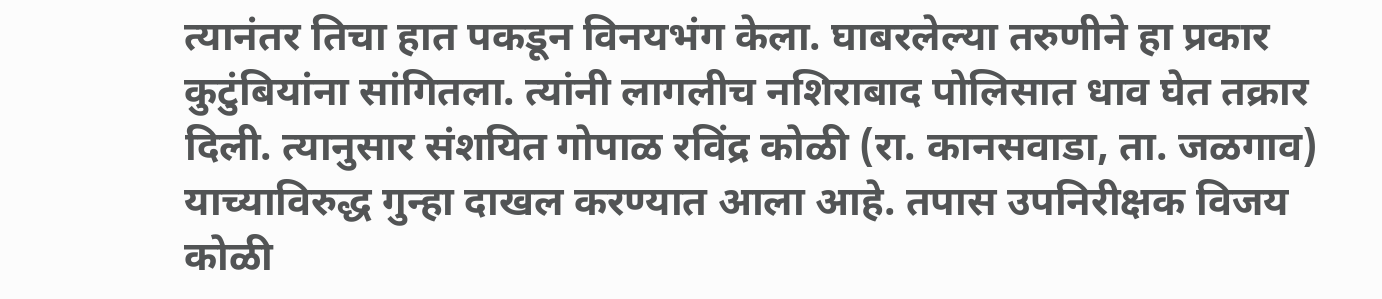त्यानंतर तिचा हात पकडून विनयभंग केला. घाबरलेल्या तरुणीने हा प्रकार कुटुंबियांना सांगितला. त्यांनी लागलीच नशिराबाद पोलिसात धाव घेत तक्रार दिली. त्यानुसार संशयित गोपाळ रविंद्र कोळी (रा. कानसवाडा, ता. जळगाव) याच्याविरुद्ध गुन्हा दाखल करण्यात आला आहे. तपास उपनिरीक्षक विजय कोळी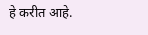हे करीत आहे.